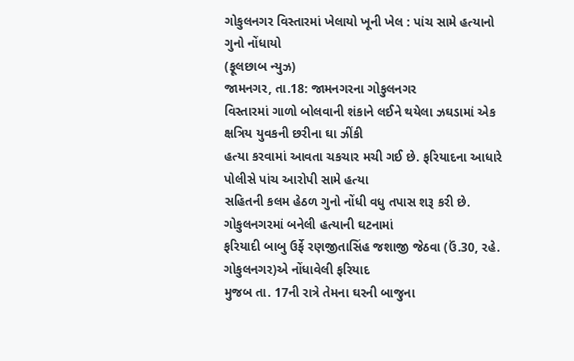ગોકુલનગર વિસ્તારમાં ખેલાયો ખૂની ખેલ : પાંચ સામે હત્યાનો ગુનો નોંધાયો
(ફૂલછાબ ન્યુઝ)
જામનગર, તા.18: જામનગરના ગોકુલનગર
વિસ્તારમાં ગાળો બોલવાની શંકાને લઈને થયેલા ઝઘડામાં એક ક્ષત્રિય યુવકની છરીના ઘા ઝીંકી
હત્યા કરવામાં આવતા ચકચાર મચી ગઈ છે. ફરિયાદના આધારે પોલીસે પાંચ આરોપી સામે હત્યા
સહિતની કલમ હેઠળ ગુનો નોંધી વધુ તપાસ શરૂ કરી છે.
ગોકુલનગરમાં બનેલી હત્યાની ઘટનામાં
ફરિયાદી બાબુ ઉર્ફે રણજીતાસિંહ જશાજી જેઠવા (ઉં.30, રહે. ગોકુલનગર)એ નોંધાવેલી ફરિયાદ
મુજબ તા. 17ની રાત્રે તેમના ઘરની બાજુના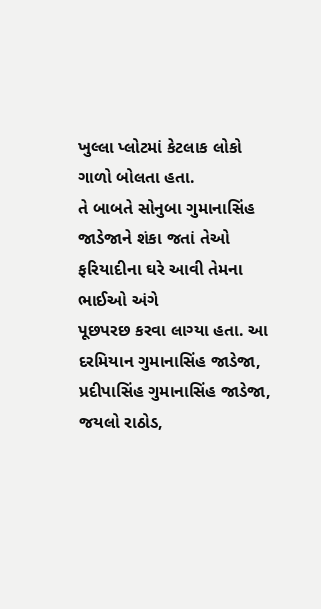ખુલ્લા પ્લોટમાં કેટલાક લોકો ગાળો બોલતા હતા.
તે બાબતે સોનુબા ગુમાનાસિંહ જાડેજાને શંકા જતાં તેઓ ફરિયાદીના ઘરે આવી તેમના ભાઈઓ અંગે
પૂછપરછ કરવા લાગ્યા હતા. આ દરમિયાન ગુમાનાસિંહ જાડેજા, પ્રદીપાસિંહ ગુમાનાસિંહ જાડેજા,
જયલો રાઠોડ,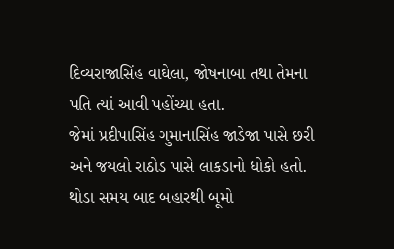દિવ્યરાજાસિંહ વાઘેલા, જોષનાબા તથા તેમના પતિ ત્યાં આવી પહોંચ્યા હતા.
જેમાં પ્રદીપાસિંહ ગુમાનાસિંહ જાડેજા પાસે છરી અને જયલો રાઠોડ પાસે લાકડાનો ધોકો હતો.
થોડા સમય બાદ બહારથી બૂમો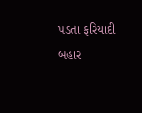પડતા ફરિયાદી બહાર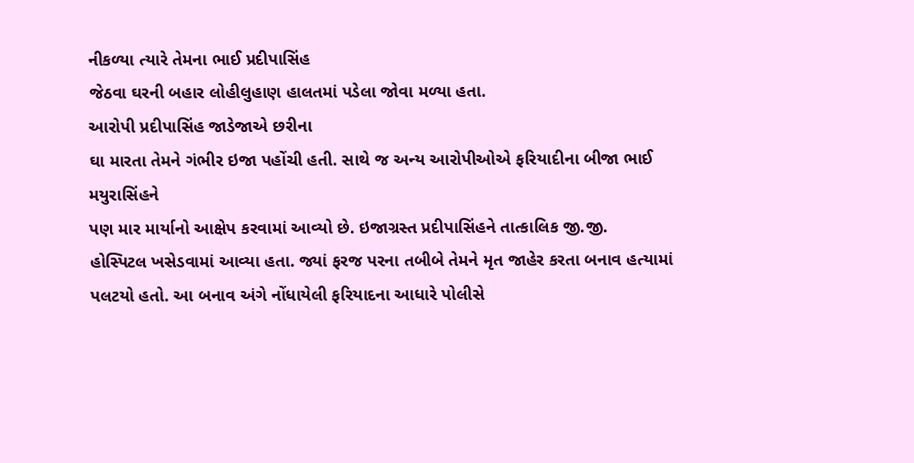નીકળ્યા ત્યારે તેમના ભાઈ પ્રદીપાસિંહ
જેઠવા ઘરની બહાર લોહીલુહાણ હાલતમાં પડેલા જોવા મળ્યા હતા.
આરોપી પ્રદીપાસિંહ જાડેજાએ છરીના
ઘા મારતા તેમને ગંભીર ઇજા પહોંચી હતી. સાથે જ અન્ય આરોપીઓએ ફરિયાદીના બીજા ભાઈ મયુરાસિંહને
પણ માર માર્યાનો આક્ષેપ કરવામાં આવ્યો છે. ઇજાગ્રસ્ત પ્રદીપાસિંહને તાત્કાલિક જી.જી.
હોસ્પિટલ ખસેડવામાં આવ્યા હતા. જ્યાં ફરજ પરના તબીબે તેમને મૃત જાહેર કરતા બનાવ હત્યામાં
પલટયો હતો. આ બનાવ અંગે નોંધાયેલી ફરિયાદના આધારે પોલીસે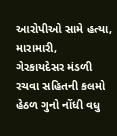આરોપીઓ સામે હત્યા, મારામારી,
ગેરકાયદેસર મંડળી રચવા સહિતની કલમો હેઠળ ગુનો નોંધી વધુ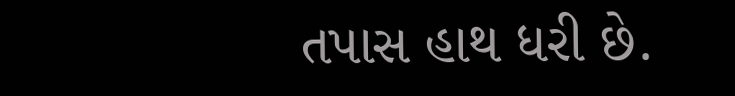તપાસ હાથ ધરી છે.